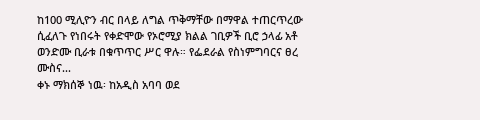ከ100 ሚሊዮን ብር በላይ ለግል ጥቅማቸው በማዋል ተጠርጥረው ሲፈለጉ የነበሩት የቀድሞው የኦሮሚያ ክልል ገቢዎች ቢሮ ኃላፊ አቶ ወንድሙ ቢራቱ በቁጥጥር ሥር ዋሉ። የፌደራል የስነምግባርና ፀረ ሙስና...
ቀኑ ማክሰኞ ነዉ፡ ከአዲስ አባባ ወደ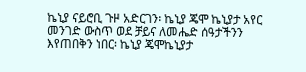ኬኒያ ናይሮቢ ጉዞ አድርገን፡ ኬኒያ ጄሞ ኬኒያታ አየር መንገድ ውስጥ ወደ ቻይና ለመሔድ ሰዓታችንን እየጠበቅን ነበር፡ ኬኒያ ጄሞኬኒያታ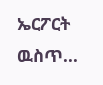ኤርፖርት ዉስጥ...